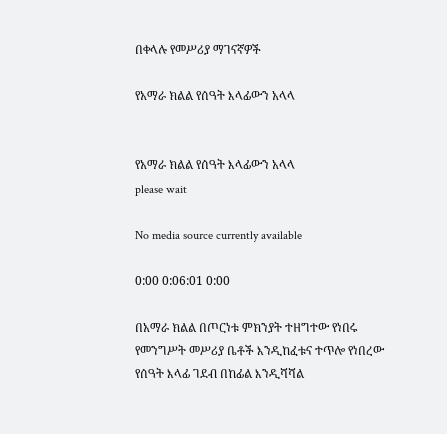በቀላሉ የመሥሪያ ማገናኛዎች

የአማራ ክልል የሰዓት እላፊውን አላላ


የአማራ ክልል የሰዓት እላፊውን አላላ
please wait

No media source currently available

0:00 0:06:01 0:00

በአማራ ክልል በጦርነቱ ምክንያት ተዘግተው የነበሩ የመንግሥት መሥሪያ ቤቶች እንዲከፈቱና ተጥሎ የነበረው የሰዓት እላፊ ገደብ በከፊል እንዲሻሻል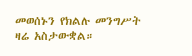መወሰኑን የክልሉ መንግሥት ዛሬ አስታውቋል።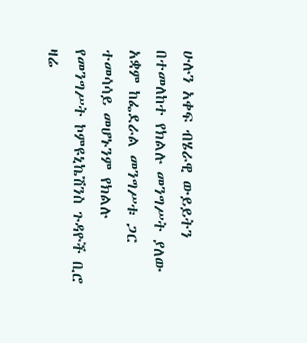ሁሉን አቀፍ ብሄራዊ ውይይትን በተመለከተ የክልሉ መንግሥት ያለው አቋም ከፌደራል መንግሥቱ ጋር ተመሳሳይ መሆኑንም የክልሉ የመንግሥት ኮምዩኒኬሽንስ ጉዳዮች ቢሮ ዛሬ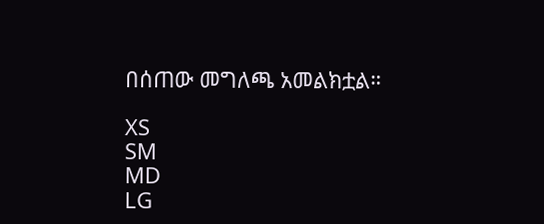በሰጠው መግለጫ አመልክቷል።

XS
SM
MD
LG